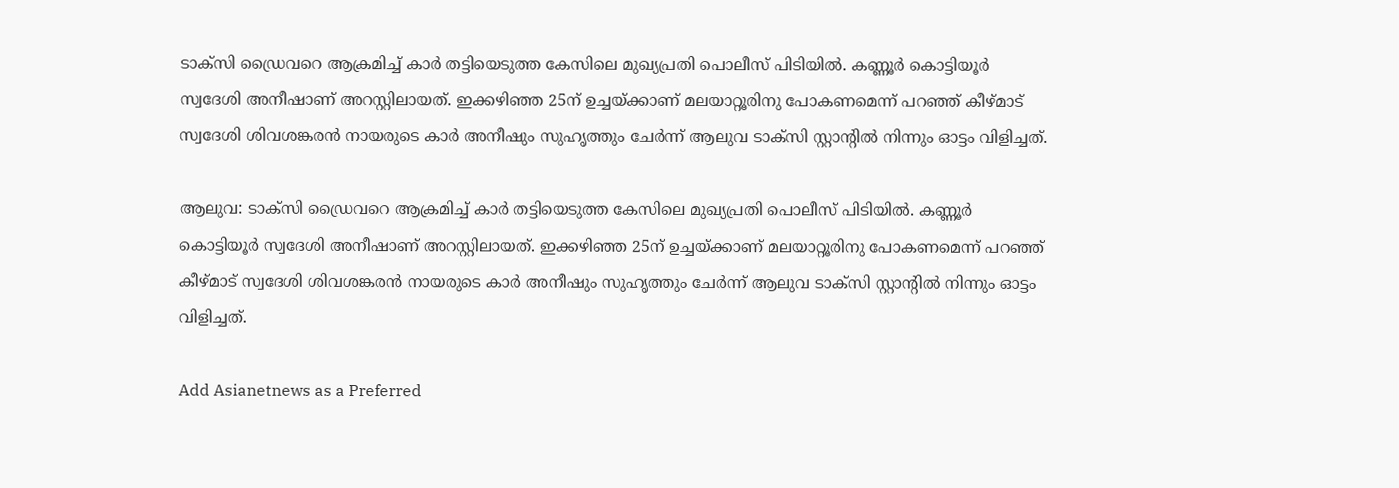ടാക്‌സി ഡ്രൈവറെ ആക്രമിച്ച് കാര്‍ തട്ടിയെടുത്ത കേസിലെ മുഖ്യപ്രതി പൊലീസ് പിടിയില്‍. കണ്ണൂര്‍ കൊട്ടിയൂര്‍ സ്വദേശി അനീഷാണ് അറസ്റ്റിലായത്. ഇക്കഴിഞ്ഞ 25ന് ഉച്ചയ്ക്കാണ് മലയാറ്റൂരിനു പോകണമെന്ന് പറഞ്ഞ് കീഴ്മാട് സ്വദേശി ശിവശങ്കരന്‍ നായരുടെ കാര്‍ അനീഷും സുഹൃത്തും ചേര്‍ന്ന് ആലുവ ടാക്‌സി സ്റ്റാന്റില്‍ നിന്നും ഓട്ടം വിളിച്ചത്.

ആലുവ: ടാക്‌സി ഡ്രൈവറെ ആക്രമിച്ച് കാര്‍ തട്ടിയെടുത്ത കേസിലെ മുഖ്യപ്രതി പൊലീസ് പിടിയില്‍. കണ്ണൂര്‍ കൊട്ടിയൂര്‍ സ്വദേശി അനീഷാണ് അറസ്റ്റിലായത്. ഇക്കഴിഞ്ഞ 25ന് ഉച്ചയ്ക്കാണ് മലയാറ്റൂരിനു പോകണമെന്ന് പറഞ്ഞ് കീഴ്മാട് സ്വദേശി ശിവശങ്കരന്‍ നായരുടെ കാര്‍ അനീഷും സുഹൃത്തും ചേര്‍ന്ന് ആലുവ ടാക്‌സി സ്റ്റാന്റില്‍ നിന്നും ഓട്ടം വിളിച്ചത്.

Add Asianetnews as a Preferred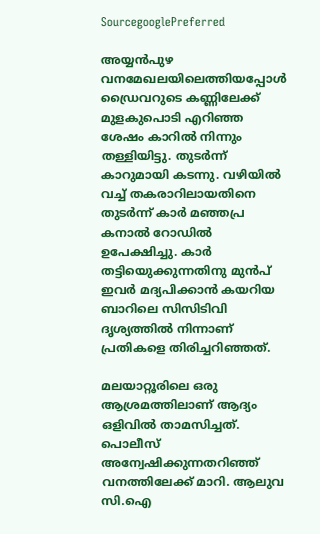SourcegooglePreferred

അയ്യന്‍പുഴ വനമേഖലയിലെത്തിയപ്പോള്‍ ഡ്രൈവറുടെ കണ്ണിലേക്ക് മുളകുപൊടി എറിഞ്ഞ ശേഷം കാറില്‍ നിന്നും തള്ളിയിട്ടു. തുടര്‍ന്ന് കാറുമായി കടന്നു. വഴിയില്‍ വച്ച് തകരാറിലായതിനെ തുടര്‍ന്ന് കാര്‍ മഞ്ഞപ്ര കനാല്‍ റോഡില്‍ ഉപേക്ഷിച്ചു. കാര്‍ തട്ടിയെുക്കുന്നതിനു മുന്‍പ് ഇവര്‍ മദ്യപിക്കാന്‍ കയറിയ ബാറിലെ സിസിടിവി ദൃശ്യത്തില്‍ നിന്നാണ് പ്രതികളെ തിരിച്ചറിഞ്ഞത്.

മലയാറ്റൂരിലെ ഒരു ആശ്രമത്തിലാണ് ആദ്യം ഒളിവില്‍ താമസിച്ചത്. പൊലീസ് അന്വേഷിക്കുന്നതറിഞ്ഞ് വനത്തിലേക്ക് മാറി. ആലുവ സി.ഐ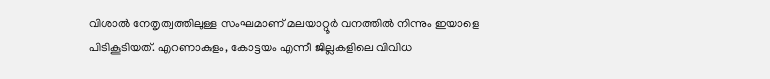വിശാല്‍ നേതൃത്വത്തിലുള്ള സംഘമാണ് മലയാറ്റൂര്‍ വനത്തില്‍ നിന്നും ഇയാളെ പിടികൂടിയത്. എറണാകുളം, കോട്ടയം എന്നീ ജില്ലകളിലെ വിവിധ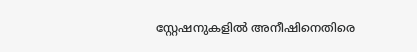സ്റ്റേഷനുകളില്‍ അനീഷിനെതിരെ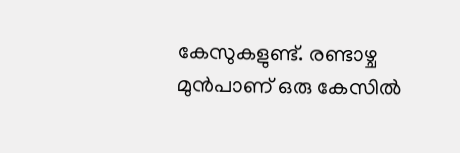കേസുകളുണ്ട്. രണ്ടാഴ്ച മുന്‍പാണ് ഒരു കേസില്‍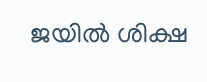ജയില്‍ ശിക്ഷ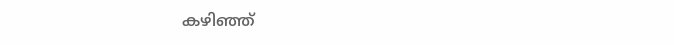കഴിഞ്ഞ്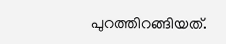പുറത്തിറങ്ങിയത്.